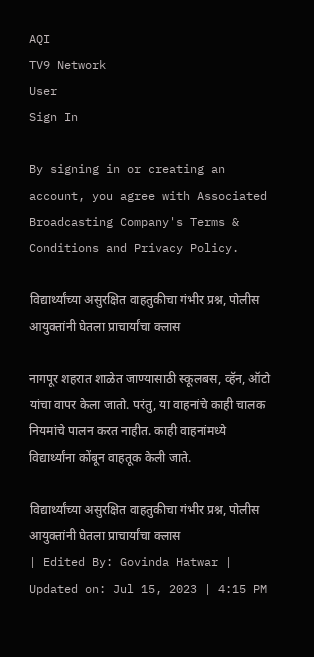AQI
TV9 Network
User
Sign In

By signing in or creating an account, you agree with Associated Broadcasting Company's Terms & Conditions and Privacy Policy.

विद्यार्थ्यांच्या असुरक्षित वाहतुकीचा गंभीर प्रश्न, पोलीस आयुक्तांनी घेतला प्राचार्यांचा क्लास

नागपूर शहरात शाळेत जाण्यासाठी स्कूलबस, व्हॅन, ऑटो यांचा वापर केला जातो. परंतु, या वाहनांचे काही चालक नियमांचे पालन करत नाहीत. काही वाहनांमध्ये विद्यार्थ्यांना कोंबून वाहतूक केली जाते.

विद्यार्थ्यांच्या असुरक्षित वाहतुकीचा गंभीर प्रश्न, पोलीस आयुक्तांनी घेतला प्राचार्यांचा क्लास
| Edited By: Govinda Hatwar | Updated on: Jul 15, 2023 | 4:15 PM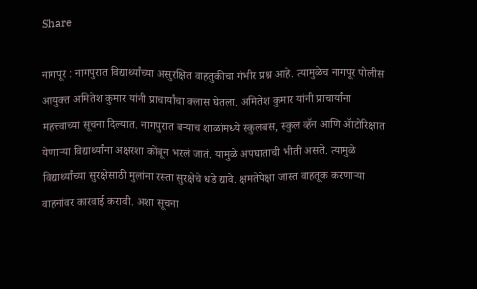Share

नागपूर : नागपुरात विद्यार्थ्यांच्या असुरक्षित वाहतुकीचा गंभीर प्रश्न आहे. त्यामुळेच नागपूर पोलीस आयुक्त अमितेश कुमार यांनी प्राचार्यांचा क्लास घेतला. अमितेश कुमार यांनी प्राचार्यांना महत्त्वाच्या सूचना दिल्यात. नागपुरात बऱ्याच शाळांमध्ये स्कुलबस, स्कुल व्हॅन आणि ॲाटोरिक्षात येणाऱ्या विद्यार्थ्यांना अक्षरशा कोंबून भरलं जातं. यामुळे अपघाताची भीती असते. त्यामुळे विद्यार्थ्यांच्या सुरक्षेसाठी मुलांना रस्ता सुरक्षेचे धडे द्यावे. क्षमतेपेक्षा जास्त वाहतूक करणाऱ्या वाहनांवर कारवाई करावी. अशा सूचना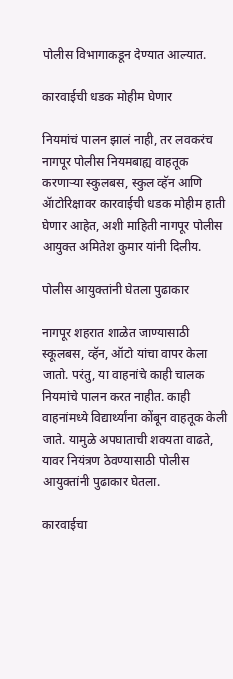पोलीस विभागाकडून देण्यात आल्यात.

कारवाईची धडक मोहीम घेणार

नियमांचं पालन झालं नाही, तर लवकरंच नागपूर पोलीस नियमबाह्य वाहतूक करणाऱ्या स्कुलबस, स्कुल व्हॅन आणि ॲाटोरिक्षावर कारवाईची धडक मोहीम हाती घेणार आहेत, अशी माहिती नागपूर पोलीस आयुक्त अमितेश कुमार यांनी दिलीय.

पोलीस आयुक्तांनी घेतला पुढाकार

नागपूर शहरात शाळेत जाण्यासाठी स्कूलबस, व्हॅन, ऑटो यांचा वापर केला जातो. परंतु, या वाहनांचे काही चालक नियमांचे पालन करत नाहीत. काही वाहनांमध्ये विद्यार्थ्यांना कोंबून वाहतूक केली जाते. यामुळे अपघाताची शक्यता वाढते, यावर नियंत्रण ठेवण्यासाठी पोलीस आयुक्तांनी पुढाकार घेतला.

कारवाईचा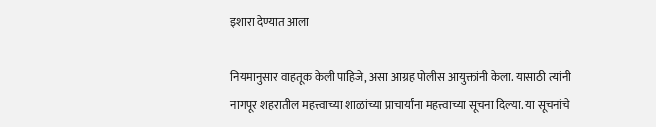इशारा देण्यात आला

नियमानुसार वाहतूक केली पाहिजे, असा आग्रह पोलीस आयुक्तांनी केला. यासाठी त्यांनी नागपूर शहरातील महत्त्वाच्या शाळांच्या प्राचार्यांना महत्त्वाच्या सूचना दिल्या. या सूचनांचे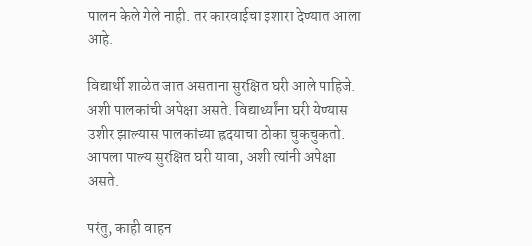पालन केले गेले नाही. तर कारवाईचा इशारा देण्यात आला आहे.

विद्यार्थी शाळेत जात असताना सुरक्षित घरी आले पाहिजे. अशी पालकांची अपेक्षा असते. विद्यार्थ्यांना घरी येण्यास उशीर झाल्यास पालकांच्या ह्रदयाचा ठोका चुकचुकतो. आपला पाल्य सुरक्षित घरी यावा, अशी त्यांनी अपेक्षा असते.

परंतु, काही वाहन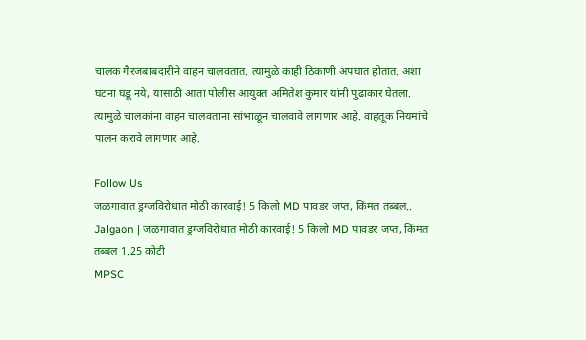चालक गैरजबाबदारीने वाहन चालवतात. त्यामुळे काही ठिकाणी अपघात होतात. अशा घटना घडू नये, यासाठी आता पोलीस आयुक्त अमितेश कुमार यांनी पुढाकार घेतला. त्यामुळे चालकांना वाहन चालवताना सांभाळून चालवावे लागणार आहे. वाहतूक नियमांचे पालन करावे लागणार आहे.

Follow Us
जळगावात ड्रग्जविरोधात मोठी कारवाई! 5 किलो MD पावडर जप्त, किंमत तब्बल..
Jalgaon | जळगावात ड्रग्जविरोधात मोठी कारवाई! 5 किलो MD पावडर जप्त, किंमत तब्बल 1.25 कोटी
MPSC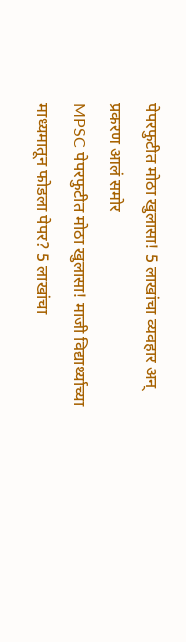पेपरफुटीत मोठा खुलासा! 5 लाखांचा व्यवहार अन् प्रकरण आलं समोर
MPSC पेपरफुटीत मोठा खुलासा! माजी विद्यार्थ्याच्या माध्यमातून फोडला पेपर? 5 लाखांचा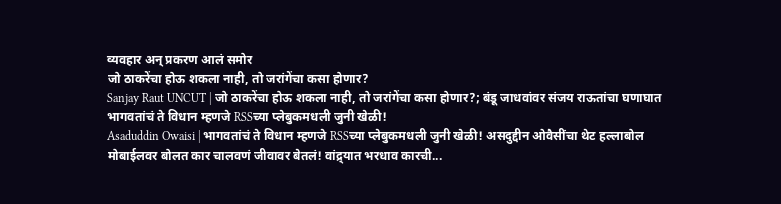व्यवहार अन् प्रकरण आलं समोर
जो ठाकरेंचा होऊ शकला नाही, तो जरांगेंचा कसा होणार?
Sanjay Raut UNCUT | जो ठाकरेंचा होऊ शकला नाही, तो जरांगेंचा कसा होणार?; बंडू जाधवांवर संजय राऊतांचा घणाघात
भागवतांचं ते विधान म्हणजे RSSच्या प्लेबुकमधली जुनी खेळी!
Asaduddin Owaisi | भागवतांचं ते विधान म्हणजे RSSच्या प्लेबुकमधली जुनी खेळी! असदुद्दीन ओवैसींचा थेट हल्लाबोल
मोबाईलवर बोलत कार चालवणं जीवावर बेतलं! वांद्र्यात भरधाव कारची...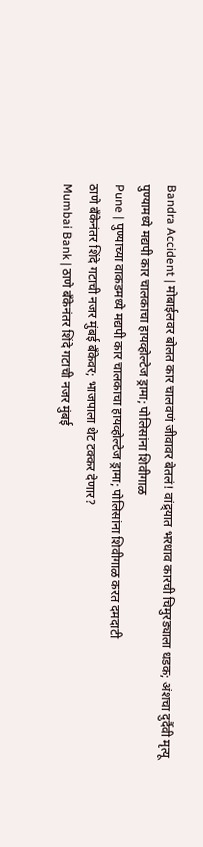Bandra Accident | मोबाईलवर बोलत कार चालवणं जीवावर बेतलं! वांद्र्यात भरधाव कारची चिमुरड्याला धडक; अंशचा दुर्दैवी मृत्यू
पुण्यामध्ये मद्यपी कार चालकाचा हायव्होल्टेज ड्रामा; पोलिसांना शिवीगाळ
Pune | पुण्याच्या वाकडमध्ये मद्यपी कार चालकाचा हायव्होल्टेज ड्रामा; पोलिसांना शिवीगाळ करत दमदाटी
ठाणे बँकेनंतर शिंदे गटाची नजर मुंबई बँकेवर; भाजपाला थेट टक्कर देणार?
Mumbai Bank | ठाणे बँकेनंतर शिंदे गटाची नजर मुंबई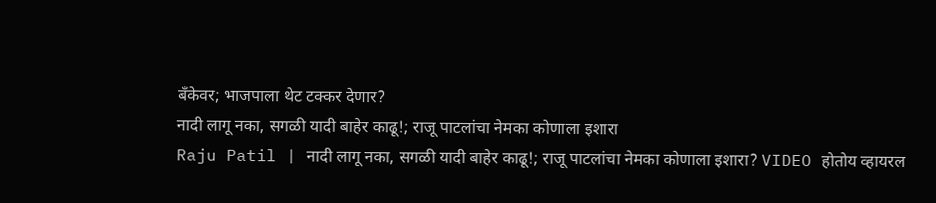बँकेवर; भाजपाला थेट टक्कर देणार?
नादी लागू नका, सगळी यादी बाहेर काढू!; राजू पाटलांचा नेमका कोणाला इशारा
Raju Patil | नादी लागू नका, सगळी यादी बाहेर काढू!; राजू पाटलांचा नेमका कोणाला इशारा? VIDEO होतोय व्हायरल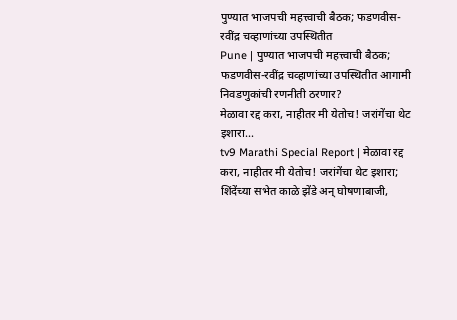पुण्यात भाजपची महत्त्वाची बैठक; फडणवीस-रवींद्र चव्हाणांच्या उपस्थितीत
Pune | पुण्यात भाजपची महत्त्वाची बैठक; फडणवीस-रवींद्र चव्हाणांच्या उपस्थितीत आगामी निवडणुकांची रणनीती ठरणार?
मेळावा रद्द करा, नाहीतर मी येतोच! जरांगेंचा थेट इशारा...
tv9 Marathi Special Report | मेळावा रद्द करा, नाहीतर मी येतोच! जरांगेंचा थेट इशारा; शिंदेंच्या सभेत काळे झेंडे अन् घोषणाबाजी,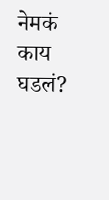नेमकं काय घडलं?